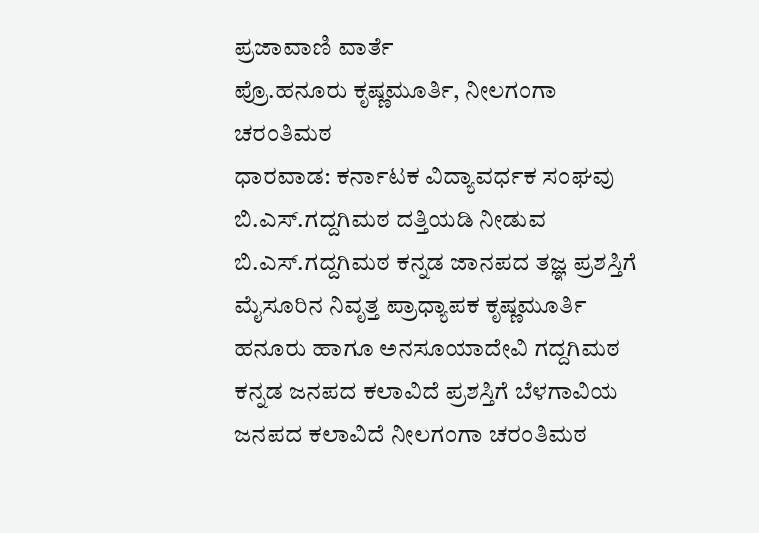ಪ್ರಜಾವಾಣಿ ವಾರ್ತೆ
ಪ್ರೊ.ಹನೂರು ಕೃಷ್ಣಮೂರ್ತಿ, ನೀಲಗಂಗಾ ಚರಂತಿಮಠ
ಧಾರವಾಡ: ಕರ್ನಾಟಕ ವಿದ್ಯಾವರ್ಧಕ ಸಂಘವು ಬಿ.ಎಸ್.ಗದ್ದಗಿಮಠ ದತ್ತಿಯಡಿ ನೀಡುವ ಬಿ.ಎಸ್.ಗದ್ದಗಿಮಠ ಕನ್ನಡ ಜಾನಪದ ತಜ್ಞ ಪ್ರಶಸ್ತಿಗೆ ಮೈಸೂರಿನ ನಿವೃತ್ತ ಪ್ರಾಧ್ಯಾಪಕ ಕೃಷ್ಣಮೂರ್ತಿ ಹನೂರು ಹಾಗೂ ಅನಸೂಯಾದೇವಿ ಗದ್ದಗಿಮಠ ಕನ್ನಡ ಜನಪದ ಕಲಾವಿದೆ ಪ್ರಶಸ್ತಿಗೆ ಬೆಳಗಾವಿಯ ಜನಪದ ಕಲಾವಿದೆ ನೀಲಗಂಗಾ ಚರಂತಿಮಠ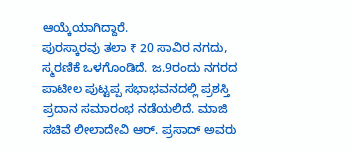ಆಯ್ಕೆಯಾಗಿದ್ದಾರೆ.
ಪುರಸ್ಕಾರವು ತಲಾ ₹ 20 ಸಾವಿರ ನಗದು, ಸ್ಮರಣಿಕೆ ಒಳಗೊಂಡಿದೆ. ಜ.9ರಂದು ನಗರದ ಪಾಟೀಲ ಪುಟ್ಟಪ್ಪ ಸಭಾಭವನದಲ್ಲಿ ಪ್ರಶಸ್ತಿ ಪ್ರದಾನ ಸಮಾರಂಭ ನಡೆಯಲಿದೆ. ಮಾಜಿ ಸಚಿವೆ ಲೀಲಾದೇವಿ ಆರ್. ಪ್ರಸಾದ್ ಅವರು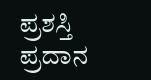ಪ್ರಶಸ್ತಿ ಪ್ರದಾನ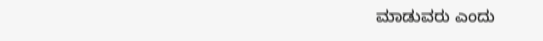ಮಾಡುವರು ಎಂದು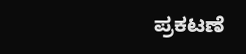ಪ್ರಕಟಣೆ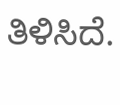ತಿಳಿಸಿದೆ.